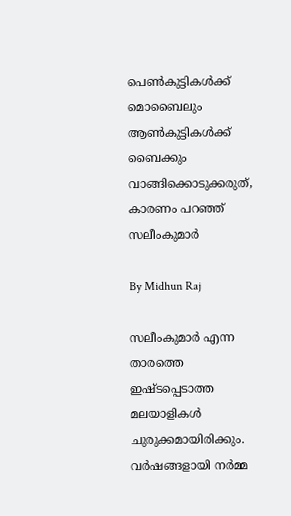പെണ്‍കുട്ടികള്‍ക്ക് മൊബൈലും ആണ്‍കുട്ടികള്‍ക്ക് ബൈക്കും വാങ്ങിക്കൊടുക്കരുത്, കാരണം പറഞ്ഞ് സലീംകുമാര്‍

By Midhun Raj

സലീംകുമാര്‍ എന്ന താരത്തെ ഇഷ്ടപ്പെടാത്ത മലയാളികള്‍ ചുരുക്കമായിരിക്കും. വര്‍ഷങ്ങളായി നര്‍മ്മ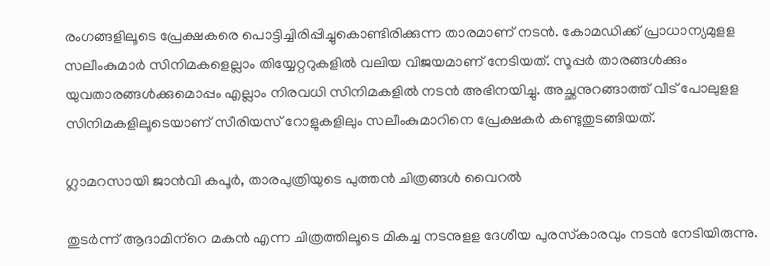രംഗങ്ങളിലൂടെ പ്രേക്ഷകരെ പൊട്ടിച്ചിരിപ്പിച്ചുകൊണ്ടിരിക്കുന്ന താരമാണ് നടന്‍. കോമഡിക്ക് പ്രാധാന്യമുളള സലീംകുമാര്‍ സിനിമകളെല്ലാം തിയ്യേറ്ററുകളില്‍ വലിയ വിജയമാണ് നേടിയത്. സൂപ്പര്‍ താരങ്ങള്‍ക്കും യുവതാരങ്ങള്‍ക്കുമൊപ്പം എല്ലാം നിരവധി സിനിമകളില്‍ നടന്‍ അഭിനയിച്ചു. അച്ഛനുറങ്ങാത്ത് വീട് പോലുളള സിനിമകളിലൂടെയാണ് സീരിയസ് റോളുകളിലും സലീംകുമാറിനെ പ്രേക്ഷകര്‍ കണ്ടുതുടങ്ങിയത്.

ഗ്ലാമറസായി ജാന്‍വി കപൂര്‍, താരപുത്രിയുടെ പുത്തന്‍ ചിത്രങ്ങള്‍ വൈറല്‍

തുടര്‍ന്ന് ആദാമിന്‌റെ മകന്‍ എന്ന ചിത്രത്തിലൂടെ മികച്ച നടനുളള ദേശീയ പുരസ്‌കാരവും നടന്‍ നേടിയിരുന്നു.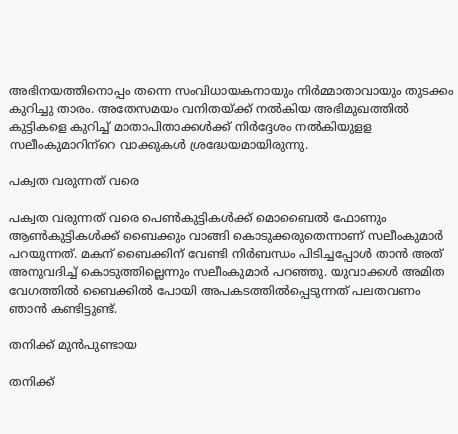അഭിനയത്തിനൊപ്പം തന്നെ സംവിധായകനായും നിര്‍മ്മാതാവായും തുടക്കം കുറിച്ചു താരം. അതേസമയം വനിതയ്ക്ക് നല്‍കിയ അഭിമുഖത്തില്‍ കുട്ടികളെ കുറിച്ച് മാതാപിതാക്കള്‍ക്ക് നിര്‍ദ്ദേശം നല്‍കിയുളള സലീംകുമാറിന്‌റെ വാക്കുകള്‍ ശ്രദ്ധേയമായിരുന്നു.

പക്വത വരുന്നത് വരെ

പക്വത വരുന്നത് വരെ പെണ്‍കുട്ടികള്‍ക്ക് മൊബൈല്‍ ഫോണും ആണ്‍കുട്ടികള്‍ക്ക് ബൈക്കും വാങ്ങി കൊടുക്കരുതെന്നാണ് സലീംകുമാര്‍ പറയുന്നത്. മകന് ബൈക്കിന് വേണ്ടി നിര്‍ബന്ധം പിടിച്ചപ്പോള്‍ താന്‍ അത് അനുവദിച്ച് കൊടുത്തില്ലെന്നും സലീംകുമാര്‍ പറഞ്ഞു. യുവാക്കള്‍ അമിത വേഗത്തില്‍ ബൈക്കില്‍ പോയി അപകടത്തില്‍പ്പെടുന്നത് പലതവണം ഞാന്‍ കണ്ടിട്ടുണ്ട്.

തനിക്ക് മുന്‍പുണ്ടായ

തനിക്ക്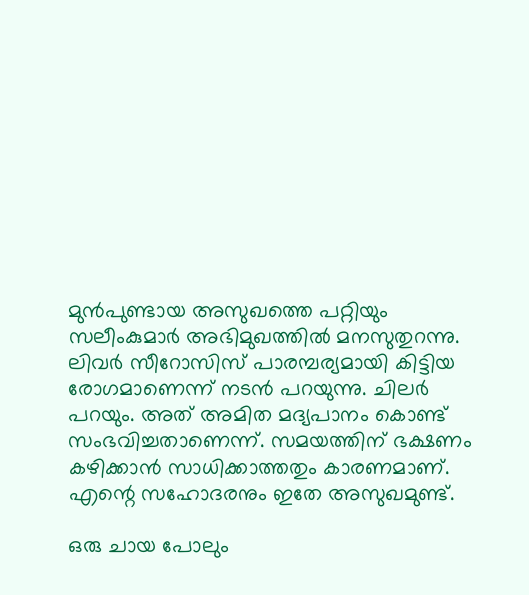മുന്‍പുണ്ടായ അസുഖത്തെ പറ്റിയും സലീംകുമാര്‍ അഭിമുഖത്തില്‍ മനസുതുറന്നു. ലിവര്‍ സീറോസിസ് പാരമ്പര്യമായി കിട്ടിയ രോഗമാണെന്ന് നടന്‍ പറയുന്നു. ചിലര്‍ പറയും. അത് അമിത മദ്യപാനം കൊണ്ട് സംഭവിച്ചതാണെന്ന്. സമയത്തിന് ഭക്ഷണം കഴിക്കാന്‍ സാധിക്കാത്തതും കാരണമാണ്. എന്റെ സഹോദരനും ഇതേ അസുഖമുണ്ട്.

ഒരു ചായ പോലും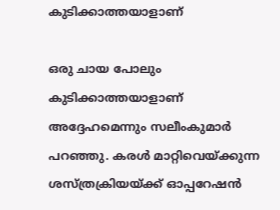കുടിക്കാത്തയാളാണ്

ഒരു ചായ പോലും കുടിക്കാത്തയാളാണ് അദ്ദേഹമെന്നും സലീംകുമാര്‍ പറഞ്ഞു. കരള്‍ മാറ്റിവെയ്ക്കുന്ന ശസ്ത്രക്രിയയ്ക്ക് ഓപ്പറേഷന്‍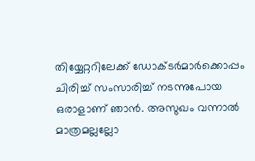തിയ്യേറ്ററിലേക്ക് ഡോക്ടര്‍മാര്‍ക്കൊപ്പം ചിരിച്ച് സംസാരിച്ച് നടന്നുപോയ ഒരാളാണ് ഞാന്‍. അസുഖം വന്നാല്‍ മാത്രമല്ലല്ലോ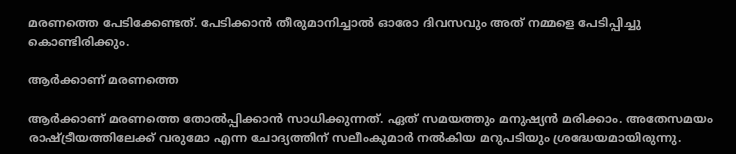മരണത്തെ പേടിക്കേണ്ടത്. പേടിക്കാന്‍ തീരുമാനിച്ചാല്‍ ഓരോ ദിവസവും അത് നമ്മളെ പേടിപ്പിച്ചു കൊണ്ടിരിക്കും.

ആര്‍ക്കാണ് മരണത്തെ

ആര്‍ക്കാണ് മരണത്തെ തോല്‍പ്പിക്കാന്‍ സാധിക്കുന്നത്. ഏത് സമയത്തും മനുഷ്യന്‍ മരിക്കാം. അതേസമയം രാഷ്ട്രീയത്തിലേക്ക് വരുമോ എന്ന ചോദ്യത്തിന് സലീംകുമാര്‍ നല്‍കിയ മറുപടിയും ശ്രദ്ധേയമായിരുന്നു.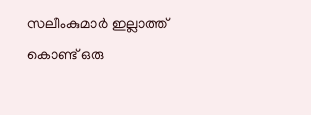സലീംകുമാര്‍ ഇല്ലാത്ത് കൊണ്ട് ഒരു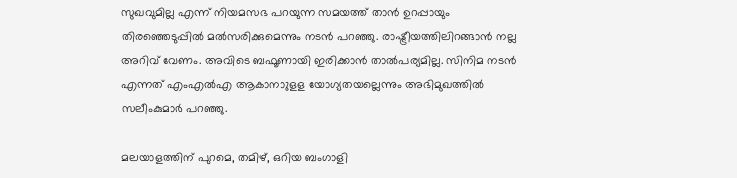സുഖവുമില്ല എന്ന് നിയമസഭ പറയുന്ന സമയത്ത് താന്‍ ഉറപ്പായും തിരഞ്ഞെടുപ്പില്‍ മല്‍സരിക്കുമെന്നും നടന്‍ പറഞ്ഞു. രാഷ്ട്രീയത്തിലിറങ്ങാന്‍ നല്ല അറിവ് വേണം. അവിടെ ബഫൂണായി ഇരിക്കാന്‍ താല്‍പര്യമില്ല. സിനിമ നടന്‍ എന്നത് എംഎല്‍എ ആകാനാുളള യോഗ്യതയല്ലെന്നും അഭിമുഖത്തില്‍ സലീംകുമാര്‍ പറഞ്ഞു.

മലയാളത്തിന് പുറമെ, തമിഴ്, ഒറിയ ബംഗാളി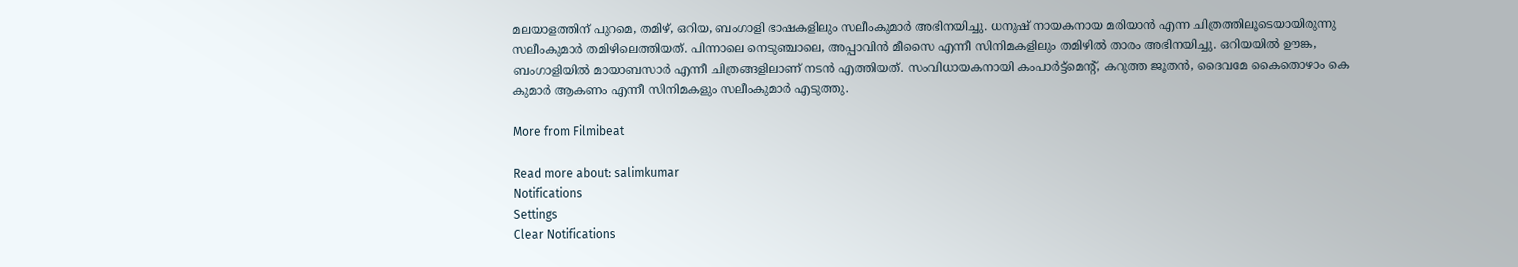മലയാളത്തിന് പുറമെ, തമിഴ്, ഒറിയ, ബംഗാളി ഭാഷകളിലും സലീംകുമാര്‍ അഭിനയിച്ചു. ധനുഷ് നായകനായ മരിയാന്‍ എന്ന ചിത്രത്തിലൂടെയായിരുന്നു സലീംകുമാര്‍ തമിഴിലെത്തിയത്. പിന്നാലെ നെടുഞ്ചാലെ, അപ്പാവിന്‍ മീസൈ എന്നീ സിനിമകളിലും തമിഴില്‍ താരം അഭിനയിച്ചു. ഒറിയയില്‍ ഊങ്ക, ബംഗാളിയില്‍ മായാബസാര്‍ എന്നീ ചിത്രങ്ങളിലാണ് നടന്‍ എത്തിയത്. സംവിധായകനായി കംപാര്‍ട്ട്‌മെന്റ്, കറുത്ത ജൂതന്‍, ദൈവമേ കൈതൊഴാം കെ കുമാര്‍ ആകണം എന്നീ സിനിമകളും സലീംകുമാര്‍ എടുത്തു.

More from Filmibeat

Read more about: salimkumar
Notifications
Settings
Clear Notifications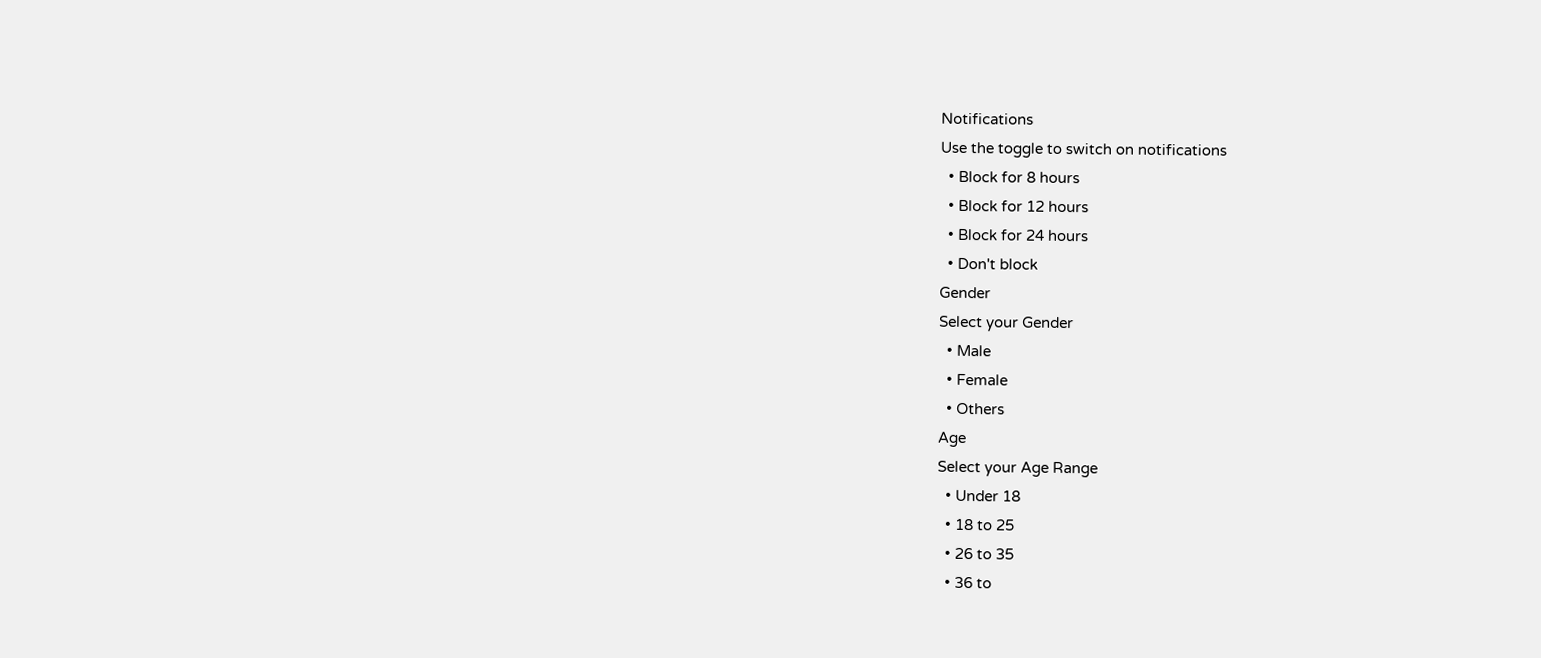Notifications
Use the toggle to switch on notifications
  • Block for 8 hours
  • Block for 12 hours
  • Block for 24 hours
  • Don't block
Gender
Select your Gender
  • Male
  • Female
  • Others
Age
Select your Age Range
  • Under 18
  • 18 to 25
  • 26 to 35
  • 36 to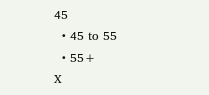45
  • 45 to 55
  • 55+
X